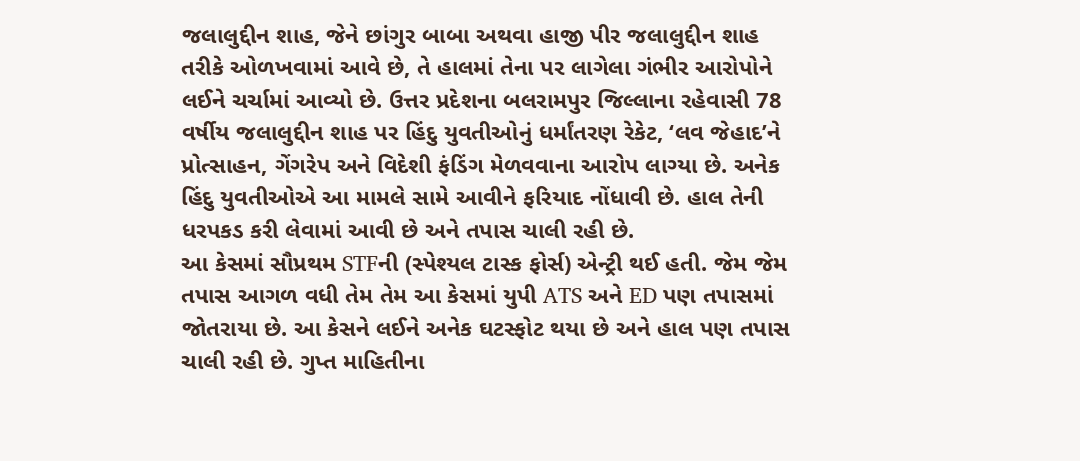જલાલુદ્દીન શાહ, જેને છાંગુર બાબા અથવા હાજી પીર જલાલુદ્દીન શાહ તરીકે ઓળખવામાં આવે છે, તે હાલમાં તેના પર લાગેલા ગંભીર આરોપોને લઈને ચર્ચામાં આવ્યો છે. ઉત્તર પ્રદેશના બલરામપુર જિલ્લાના રહેવાસી 78 વર્ષીય જલાલુદ્દીન શાહ પર હિંદુ યુવતીઓનું ધર્માંતરણ રેકેટ, ‘લવ જેહાદ’ને પ્રોત્સાહન, ગેંગરેપ અને વિદેશી ફંડિંગ મેળવવાના આરોપ લાગ્યા છે. અનેક હિંદુ યુવતીઓએ આ મામલે સામે આવીને ફરિયાદ નોંધાવી છે. હાલ તેની ધરપકડ કરી લેવામાં આવી છે અને તપાસ ચાલી રહી છે.
આ કેસમાં સૌપ્રથમ STFની (સ્પેશ્યલ ટાસ્ક ફોર્સ) એન્ટ્રી થઈ હતી. જેમ જેમ તપાસ આગળ વધી તેમ તેમ આ કેસમાં યુપી ATS અને ED પણ તપાસમાં જોતરાયા છે. આ કેસને લઈને અનેક ઘટસ્ફોટ થયા છે અને હાલ પણ તપાસ ચાલી રહી છે. ગુપ્ત માહિતીના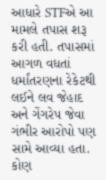આધારે STFએ આ મામલે તપાસ શરૂ કરી હતી. તપાસમાં આગળ વધતાં ધર્માંતરણના રેકેટથી લઈને લવ જેહાદ અને ગેંગરેપ જેવા ગંભીર આરોપો પણ સામે આવ્યા હતા.
કોણ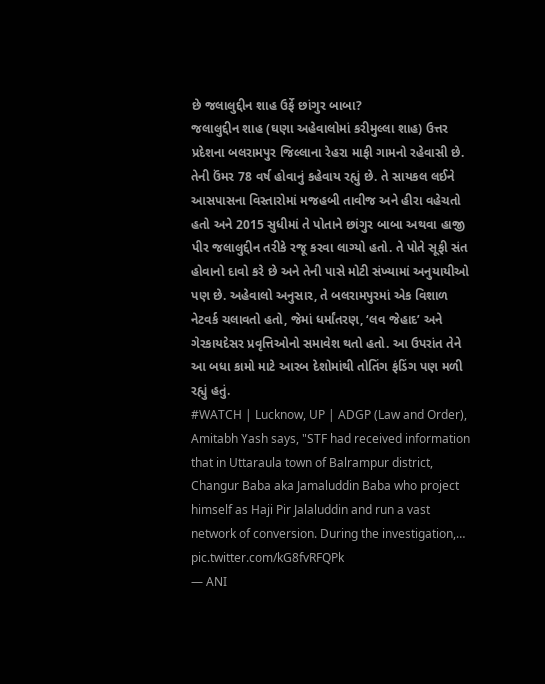છે જલાલુદ્દીન શાહ ઉર્ફે છાંગુર બાબા?
જલાલુદ્દીન શાહ (ઘણા અહેવાલોમાં કરીમુલ્લા શાહ) ઉત્તર પ્રદેશના બલરામપુર જિલ્લાના રેહરા માફી ગામનો રહેવાસી છે. તેની ઉંમર 78 વર્ષ હોવાનું કહેવાય રહ્યું છે. તે સાયકલ લઈને આસપાસના વિસ્તારોમાં મજહબી તાવીજ અને હીરા વહેચતો હતો અને 2015 સુધીમાં તે પોતાને છાંગુર બાબા અથવા હાજી પીર જલાલુદ્દીન તરીકે રજૂ કરવા લાગ્યો હતો. તે પોતે સૂફી સંત હોવાનો દાવો કરે છે અને તેની પાસે મોટી સંખ્યામાં અનુયાયીઓ પણ છે. અહેવાલો અનુસાર, તે બલરામપુરમાં એક વિશાળ નેટવર્ક ચલાવતો હતો, જેમાં ધર્માંતરણ, ‘લવ જેહાદ’ અને ગેરકાયદેસર પ્રવૃત્તિઓનો સમાવેશ થતો હતો. આ ઉપરાંત તેને આ બધા કામો માટે આરબ દેશોમાંથી તોતિંગ ફંડિંગ પણ મળી રહ્યું હતું.
#WATCH | Lucknow, UP | ADGP (Law and Order), Amitabh Yash says, "STF had received information that in Uttaraula town of Balrampur district, Changur Baba aka Jamaluddin Baba who project himself as Haji Pir Jalaluddin and run a vast network of conversion. During the investigation,… pic.twitter.com/kG8fvRFQPk
— ANI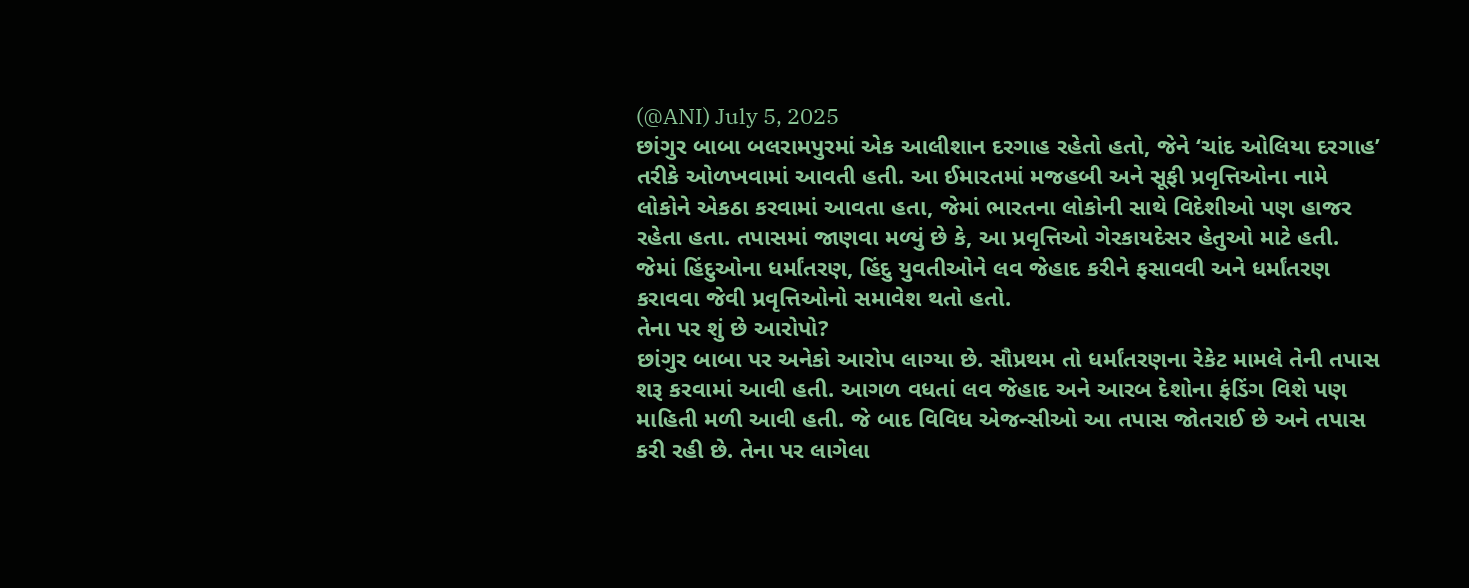(@ANI) July 5, 2025
છાંગુર બાબા બલરામપુરમાં એક આલીશાન દરગાહ રહેતો હતો, જેને ‘ચાંદ ઓલિયા દરગાહ’ તરીકે ઓળખવામાં આવતી હતી. આ ઈમારતમાં મજહબી અને સૂફી પ્રવૃત્તિઓના નામે લોકોને એકઠા કરવામાં આવતા હતા, જેમાં ભારતના લોકોની સાથે વિદેશીઓ પણ હાજર રહેતા હતા. તપાસમાં જાણવા મળ્યું છે કે, આ પ્રવૃત્તિઓ ગેરકાયદેસર હેતુઓ માટે હતી. જેમાં હિંદુઓના ધર્માંતરણ, હિંદુ યુવતીઓને લવ જેહાદ કરીને ફસાવવી અને ધર્માંતરણ કરાવવા જેવી પ્રવૃત્તિઓનો સમાવેશ થતો હતો.
તેના પર શું છે આરોપો?
છાંગુર બાબા પર અનેકો આરોપ લાગ્યા છે. સૌપ્રથમ તો ધર્માંતરણના રેકેટ મામલે તેની તપાસ શરૂ કરવામાં આવી હતી. આગળ વધતાં લવ જેહાદ અને આરબ દેશોના ફંડિંગ વિશે પણ માહિતી મળી આવી હતી. જે બાદ વિવિધ એજન્સીઓ આ તપાસ જોતરાઈ છે અને તપાસ કરી રહી છે. તેના પર લાગેલા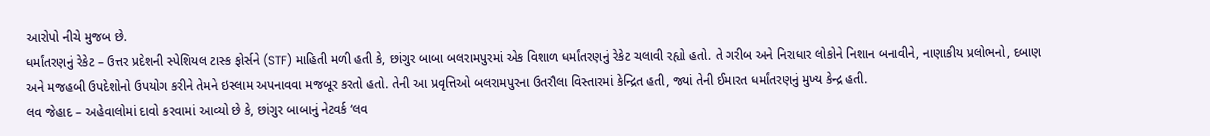આરોપો નીચે મુજબ છે.
ધર્માંતરણનું રેકેટ – ઉત્તર પ્રદેશની સ્પેશિયલ ટાસ્ક ફોર્સને (STF) માહિતી મળી હતી કે, છાંગુર બાબા બલરામપુરમાં એક વિશાળ ધર્માંતરણનું રેકેટ ચલાવી રહ્યો હતો. તે ગરીબ અને નિરાધાર લોકોને નિશાન બનાવીને, નાણાકીય પ્રલોભનો, દબાણ અને મજહબી ઉપદેશોનો ઉપયોગ કરીને તેમને ઇસ્લામ અપનાવવા મજબૂર કરતો હતો. તેની આ પ્રવૃત્તિઓ બલરામપુરના ઉતરૌલા વિસ્તારમાં કેન્દ્રિત હતી, જ્યાં તેની ઈમારત ધર્માંતરણનું મુખ્ય કેન્દ્ર હતી.
લવ જેહાદ – અહેવાલોમાં દાવો કરવામાં આવ્યો છે કે, છાંગુર બાબાનું નેટવર્ક ‘લવ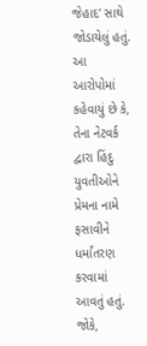જેહાદ’ સાથે જોડાયેલું હતું. આ આરોપોમાં કહેવાયું છે કે, તેના નેટવર્ક દ્વારા હિંદુ યુવતીઓને પ્રેમના નામે ફસાવીને ધર્માંતરણ કરવામાં આવતું હતું. જોકે,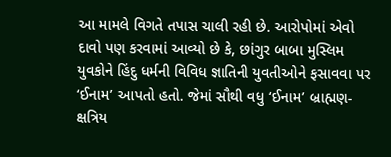આ મામલે વિગતે તપાસ ચાલી રહી છે. આરોપોમાં એવો દાવો પણ કરવામાં આવ્યો છે કે, છાંગુર બાબા મુસ્લિમ યુવકોને હિંદુ ધર્મની વિવિધ જ્ઞાતિની યુવતીઓને ફસાવવા પર ‘ઈનામ’ આપતો હતો. જેમાં સૌથી વધુ ‘ઈનામ’ બ્રાહ્મણ-ક્ષત્રિય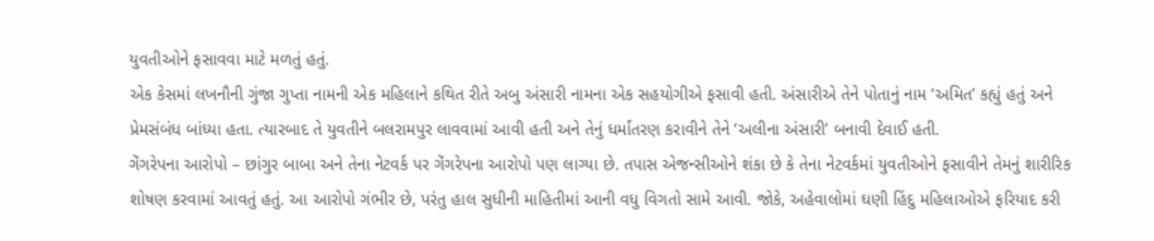યુવતીઓને ફસાવવા માટે મળતું હતું.
એક કેસમાં લખનૌની ગુંજા ગુપ્તા નામની એક મહિલાને કથિત રીતે અબુ અંસારી નામના એક સહયોગીએ ફસાવી હતી. અંસારીએ તેને પોતાનું નામ ‘અમિત’ કહ્યું હતું અને પ્રેમસંબંધ બાંધ્યા હતા. ત્યારબાદ તે યુવતીને બલરામપુર લાવવામાં આવી હતી અને તેનું ધર્માંતરણ કરાવીને તેને ‘અલીના અંસારી’ બનાવી દેવાઈ હતી.
ગેંગરેપના આરોપો – છાંગુર બાબા અને તેના નેટવર્ક પર ગેંગરેપના આરોપો પણ લાગ્યા છે. તપાસ એજન્સીઓને શંકા છે કે તેના નેટવર્કમાં યુવતીઓને ફસાવીને તેમનું શારીરિક શોષણ કરવામાં આવતું હતું. આ આરોપો ગંભીર છે, પરંતુ હાલ સુધીની માહિતીમાં આની વધુ વિગતો સામે આવી. જોકે, અહેવાલોમાં ઘણી હિંદુ મહિલાઓએ ફરિયાદ કરી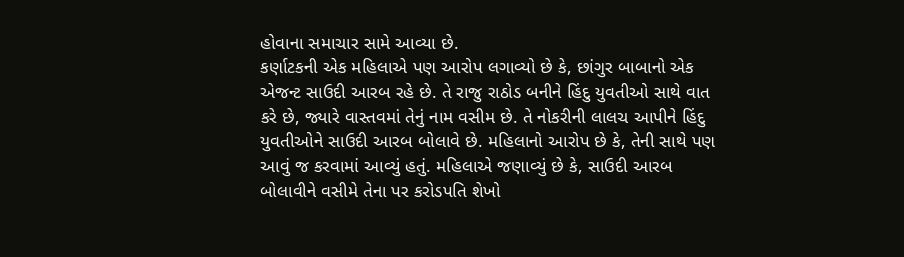હોવાના સમાચાર સામે આવ્યા છે.
કર્ણાટકની એક મહિલાએ પણ આરોપ લગાવ્યો છે કે, છાંગુર બાબાનો એક એજન્ટ સાઉદી આરબ રહે છે. તે રાજુ રાઠોડ બનીને હિંદુ યુવતીઓ સાથે વાત કરે છે, જ્યારે વાસ્તવમાં તેનું નામ વસીમ છે. તે નોકરીની લાલચ આપીને હિંદુ યુવતીઓને સાઉદી આરબ બોલાવે છે. મહિલાનો આરોપ છે કે, તેની સાથે પણ આવું જ કરવામાં આવ્યું હતું. મહિલાએ જણાવ્યું છે કે, સાઉદી આરબ બોલાવીને વસીમે તેના પર કરોડપતિ શેખો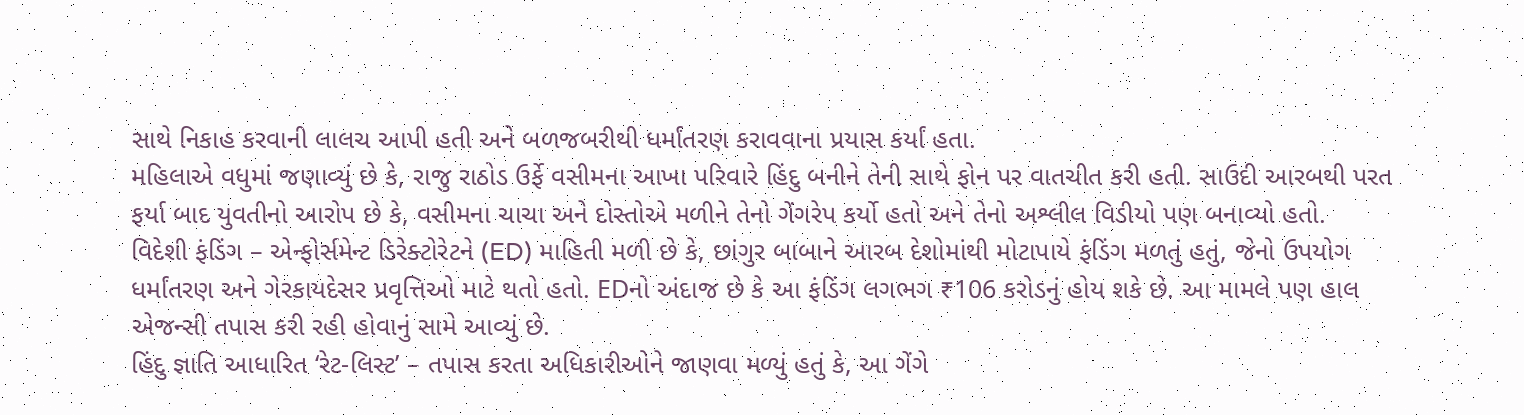સાથે નિકાહ કરવાની લાલચ આપી હતી અને બળજબરીથી ધર્માંતરણ કરાવવાના પ્રયાસ કર્યાં હતા.
મહિલાએ વધુમાં જણાવ્યું છે કે, રાજુ રાઠોડ ઉર્ફે વસીમના આખા પરિવારે હિંદુ બનીને તેની સાથે ફોન પર વાતચીત કરી હતી. સાઉદી આરબથી પરત ફર્યા બાદ યુવતીનો આરોપ છે કે, વસીમના ચાચા અને દોસ્તોએ મળીને તેનો ગેંગરેપ કર્યો હતો અને તેનો અશ્લીલ વિડીયો પણ બનાવ્યો હતો.
વિદેશી ફંડિંગ – એન્ફોર્સમેન્ટ ડિરેક્ટોરેટને (ED) માહિતી મળી છે કે, છાંગુર બાબાને આરબ દેશોમાંથી મોટાપાયે ફંડિંગ મળતું હતું, જેનો ઉપયોગ ધર્માંતરણ અને ગેરકાયદેસર પ્રવૃત્તિઓ માટે થતો હતો. EDનો અંદાજ છે કે આ ફંડિંગ લગભગ ₹106 કરોડનું હોય શકે છે. આ મામલે પણ હાલ એજન્સી તપાસ કરી રહી હોવાનું સામે આવ્યું છે.
હિંદુ જ્ઞાતિ આધારિત ‘રેટ-લિસ્ટ’ – તપાસ કરતા અધિકારીઓને જાણવા મળ્યું હતું કે, આ ગેંગે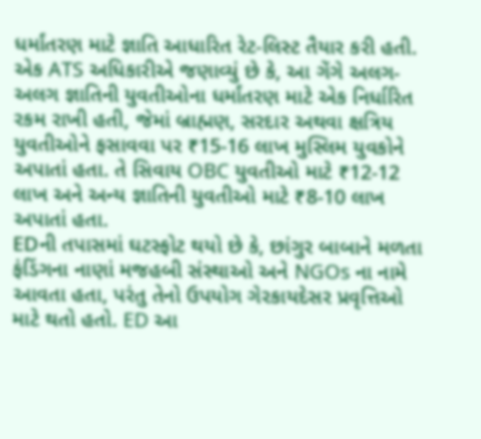ધર્માંતરણ માટે જ્ઞાતિ આધારિત રેટ-લિસ્ટ તૈયાર કરી હતી. એક ATS અધિકારીએ જણાવ્યું છે કે, આ ગેંગે અલગ-અલગ જ્ઞાતિની યુવતીઓના ધર્માંતરણ માટે એક નિર્ધારિત રકમ રાખી હતી, જેમાં બ્રાહ્મણ, સરદાર અથવા ક્ષત્રિય યુવતીઓને ફસાવવા પર ₹15-16 લાખ મુસ્લિમ યુવકોને અપાતાં હતા. તે સિવાય OBC યુવતીઓ માટે ₹12-12 લાખ અને અન્ય જ્ઞાતિની યુવતીઓ માટે ₹8-10 લાખ અપાતાં હતા.
EDની તપાસમાં ઘટસ્ફોટ થયો છે કે, છાંગુર બાબાને મળતા ફંડિંગના નાણાં મજહબી સંસ્થાઓ અને NGOs ના નામે આવતા હતા, પરંતુ તેનો ઉપયોગ ગેરકાયદેસર પ્રવૃત્તિઓ માટે થતો હતો. ED આ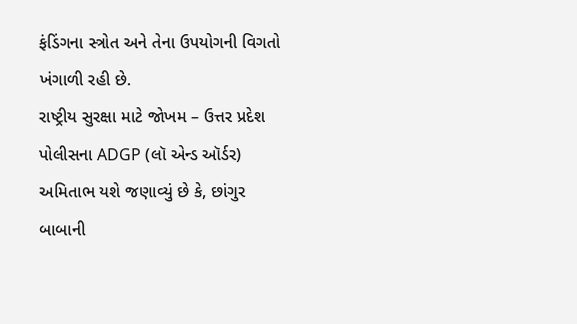ફંડિંગના સ્ત્રોત અને તેના ઉપયોગની વિગતો ખંગાળી રહી છે.
રાષ્ટ્રીય સુરક્ષા માટે જોખમ – ઉત્તર પ્રદેશ પોલીસના ADGP (લૉ એન્ડ ઑર્ડર) અમિતાભ યશે જણાવ્યું છે કે, છાંગુર બાબાની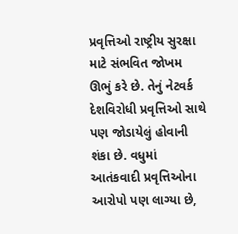પ્રવૃત્તિઓ રાષ્ટ્રીય સુરક્ષા માટે સંભવિત જોખમ ઊભું કરે છે. તેનું નેટવર્ક દેશવિરોધી પ્રવૃત્તિઓ સાથે પણ જોડાયેલું હોવાની શંકા છે. વધુમાં આતંકવાદી પ્રવૃત્તિઓના આરોપો પણ લાગ્યા છે,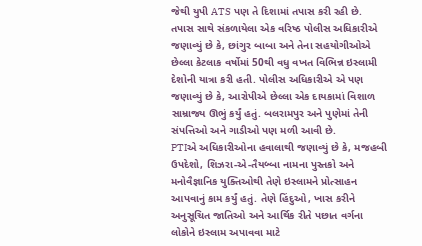જેથી યુપી ATS પણ તે દિશામાં તપાસ કરી રહી છે.
તપાસ સાથે સંકળાયેલા એક વરિષ્ઠ પોલીસ અધિકારીએ જણાવ્યું છે કે, છાંગુર બાબા અને તેના સહયોગીઓએ છેલ્લા કેટલાક વર્ષોમાં 50થી વધુ વખત વિભિન્ન ઇસ્લામી દેશોની યાત્રા કરી હતી. પોલીસ અધિકારીએ એ પણ જણાવ્યું છે કે, આરોપીએ છેલ્લા એક દાયકામાં વિશાળ સામ્રાજ્ય ઊભું કર્યું હતું. બલરામપુર અને પુણેમાં તેની સંપત્તિઓ અને ગાડીઓ પણ મળી આવી છે.
PTIએ અધિકારીઓના હવાલાથી જણાવ્યું છે કે, મજહબી ઉપદેશો, શિઝરા-એ-તૈયબ્બા નામના પુસ્તકો અને મનોવૈજ્ઞાનિક યુક્તિઓથી તેણે ઇસ્લામને પ્રોત્સાહન આપવાનું કામ કર્યું હતું. તેણે હિંદુઓ, ખાસ કરીને અનુસૂચિત જાતિઓ અને આર્થિક રીતે પછાત વર્ગના લોકોને ઇસ્લામ અપાવવા માટે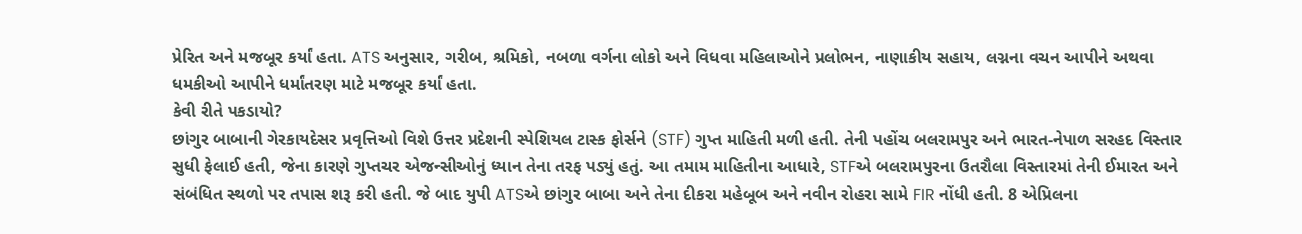પ્રેરિત અને મજબૂર કર્યાં હતા. ATS અનુસાર, ગરીબ, શ્રમિકો, નબળા વર્ગના લોકો અને વિધવા મહિલાઓને પ્રલોભન, નાણાકીય સહાય, લગ્નના વચન આપીને અથવા ધમકીઓ આપીને ધર્માંતરણ માટે મજબૂર કર્યાં હતા.
કેવી રીતે પકડાયો?
છાંગુર બાબાની ગેરકાયદેસર પ્રવૃત્તિઓ વિશે ઉત્તર પ્રદેશની સ્પેશિયલ ટાસ્ક ફોર્સને (STF) ગુપ્ત માહિતી મળી હતી. તેની પહોંચ બલરામપુર અને ભારત-નેપાળ સરહદ વિસ્તાર સુધી ફેલાઈ હતી, જેના કારણે ગુપ્તચર એજન્સીઓનું ધ્યાન તેના તરફ પડ્યું હતું. આ તમામ માહિતીના આધારે, STFએ બલરામપુરના ઉતરૌલા વિસ્તારમાં તેની ઈમારત અને સંબંધિત સ્થળો પર તપાસ શરૂ કરી હતી. જે બાદ યુપી ATSએ છાંગુર બાબા અને તેના દીકરા મહેબૂબ અને નવીન રોહરા સામે FIR નોંધી હતી. 8 એપ્રિલના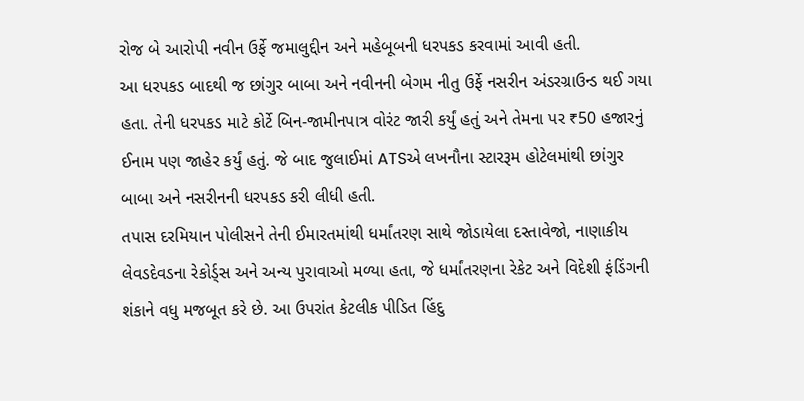રોજ બે આરોપી નવીન ઉર્ફે જમાલુદ્દીન અને મહેબૂબની ધરપકડ કરવામાં આવી હતી.
આ ધરપકડ બાદથી જ છાંગુર બાબા અને નવીનની બેગમ નીતુ ઉર્ફે નસરીન અંડરગ્રાઉન્ડ થઈ ગયા હતા. તેની ધરપકડ માટે કોર્ટે બિન-જામીનપાત્ર વોરંટ જારી કર્યું હતું અને તેમના પર ₹50 હજારનું ઈનામ પણ જાહેર કર્યું હતું. જે બાદ જુલાઈમાં ATSએ લખનૌના સ્ટારરૂમ હોટેલમાંથી છાંગુર બાબા અને નસરીનની ધરપકડ કરી લીધી હતી.
તપાસ દરમિયાન પોલીસને તેની ઈમારતમાંથી ધર્માંતરણ સાથે જોડાયેલા દસ્તાવેજો, નાણાકીય લેવડદેવડના રેકોર્ડ્સ અને અન્ય પુરાવાઓ મળ્યા હતા, જે ધર્માંતરણના રેકેટ અને વિદેશી ફંડિંગની શંકાને વધુ મજબૂત કરે છે. આ ઉપરાંત કેટલીક પીડિત હિંદુ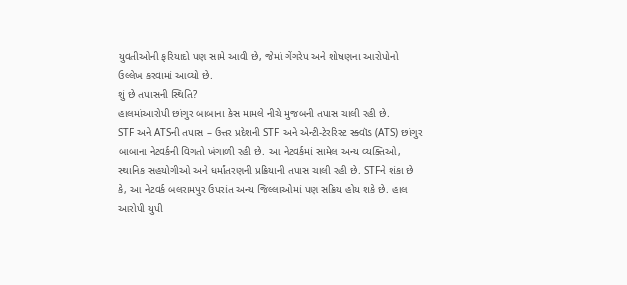યુવતીઓની ફરિયાદો પણ સામે આવી છે, જેમાં ગેંગરેપ અને શોષણના આરોપોનો ઉલ્લેખ કરવામાં આવ્યો છે.
શું છે તપાસની સ્થિતિ?
હાલમાંઆરોપી છાંગુર બાબાના કેસ મામલે નીચે મુજબની તપાસ ચાલી રહી છે.
STF અને ATSની તપાસ – ઉત્તર પ્રદેશની STF અને એન્ટી-ટેરરિસ્ટ સ્ક્વૉડ (ATS) છાંગુર બાબાના નેટવર્કની વિગતો ખંગાળી રહી છે. આ નેટવર્કમાં સામેલ અન્ય વ્યક્તિઓ, સ્થાનિક સહયોગીઓ અને ધર્માંતરણની પ્રક્રિયાની તપાસ ચાલી રહી છે. STFને શંકા છે કે, આ નેટવર્ક બલરામપુર ઉપરાંત અન્ય જિલ્લાઓમાં પણ સક્રિય હોય શકે છે. હાલ આરોપી યુપી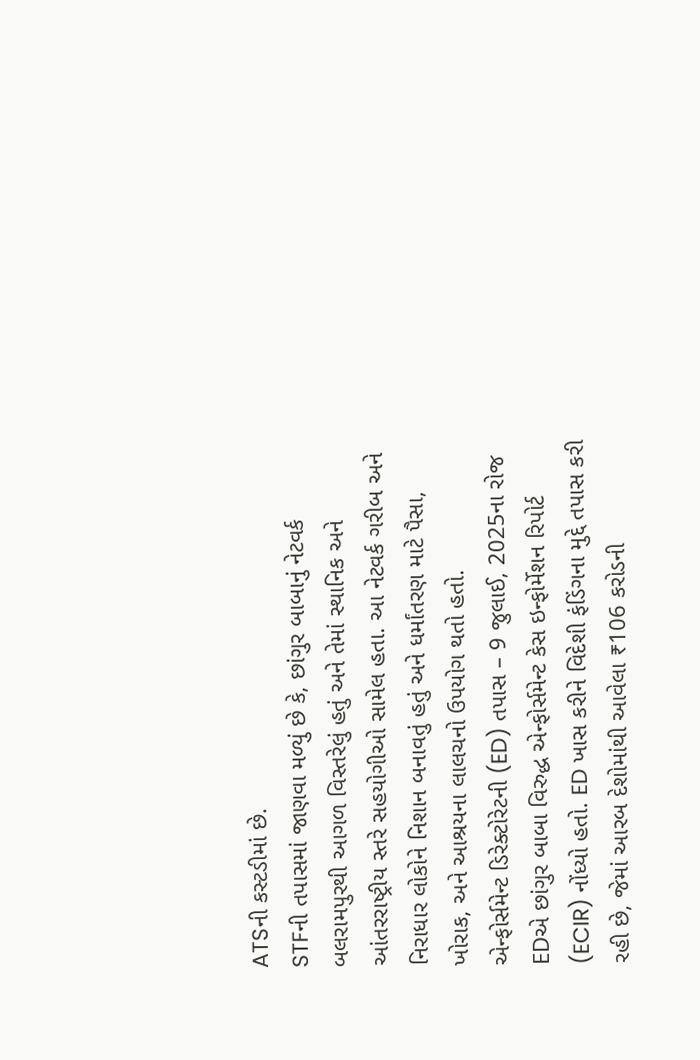ATSની કસ્ટડીમાં છે.
STFની તપાસમાં જાણવા મળ્યું છે કે, છાંગુર બાબાનું નેટવર્ક બલરામપુરથી આગળ વિસ્તરેલું હતું અને તેમાં સ્થાનિક અને આંતરરાષ્ટ્રીય સ્તરે સહયોગીઓ સામેલ હતા. આ નેટવર્ક ગરીબ અને નિરાધાર લોકોને નિશાન બનાવતું હતું અને ધર્માંતરણ માટે પૈસા, ખોરાક, અને આશ્રયના લાલચનો ઉપયોગ થતો હતો.
એન્ફોર્સમેન્ટ ડિરેક્ટોરેટની (ED) તપાસ – 9 જુલાઈ, 2025ના રોજ EDએ છાંગુર બાબા વિરુદ્ધ એન્ફોર્સમેન્ટ કેસ ઇન્ફોર્મેશન રિપોર્ટ (ECIR) નોંધ્યો હતો. ED ખાસ કરીને વિદેશી ફંડિંગના મુદ્દે તપાસ કરી રહી છે, જેમાં આરબ દેશોમાંથી આવેલા ₹106 કરોડની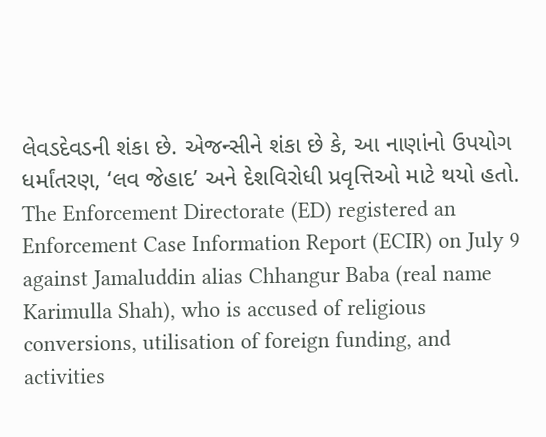લેવડદેવડની શંકા છે. એજન્સીને શંકા છે કે, આ નાણાંનો ઉપયોગ ધર્માંતરણ, ‘લવ જેહાદ’ અને દેશવિરોધી પ્રવૃત્તિઓ માટે થયો હતો.
The Enforcement Directorate (ED) registered an Enforcement Case Information Report (ECIR) on July 9 against Jamaluddin alias Chhangur Baba (real name Karimulla Shah), who is accused of religious conversions, utilisation of foreign funding, and activities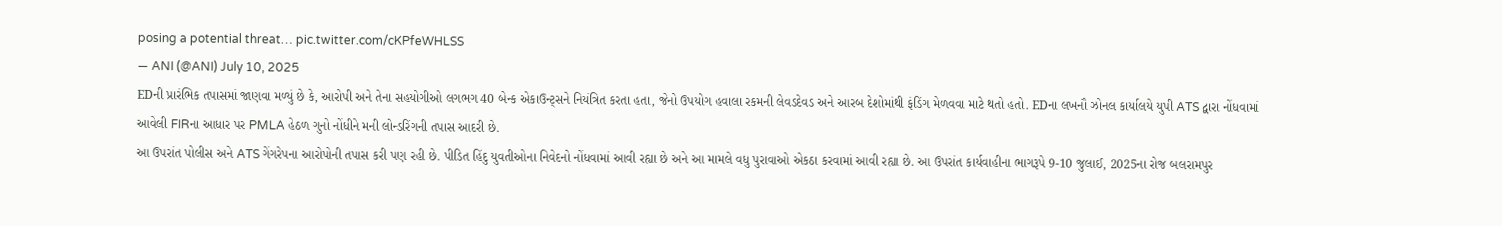posing a potential threat… pic.twitter.com/cKPfeWHLSS
— ANI (@ANI) July 10, 2025
EDની પ્રારંભિક તપાસમાં જાણવા મળ્યું છે કે, આરોપી અને તેના સહયોગીઓ લગભગ 40 બેન્ક એકાઉન્ટ્સને નિયંત્રિત કરતા હતા, જેનો ઉપયોગ હવાલા રકમની લેવડદેવડ અને આરબ દેશોમાંથી ફંડિંગ મેળવવા માટે થતો હતો. EDના લખનૌ ઝોનલ કાર્યાલયે યુપી ATS દ્વારા નોંધવામાં આવેલી FIRના આધાર પર PMLA હેઠળ ગુનો નોંધીને મની લોન્ડરિંગની તપાસ આદરી છે.
આ ઉપરાંત પોલીસ અને ATS ગેંગરેપના આરોપોની તપાસ કરી પણ રહી છે. પીડિત હિંદુ યુવતીઓના નિવેદનો નોંધવામાં આવી રહ્યા છે અને આ મામલે વધુ પુરાવાઓ એકઠા કરવામાં આવી રહ્યા છે. આ ઉપરાંત કાર્યવાહીના ભાગરૂપે 9-10 જુલાઈ, 2025ના રોજ બલરામપુર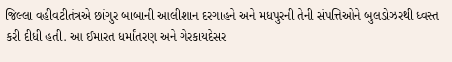જિલ્લા વહીવટીતંત્રએ છાંગુર બાબાની આલીશાન દરગાહને અને મધપુરની તેની સંપત્તિઓને બુલડોઝરથી ધ્વસ્ત કરી દીધી હતી. આ ઈમારત ધર્માંતરણ અને ગેરકાયદેસર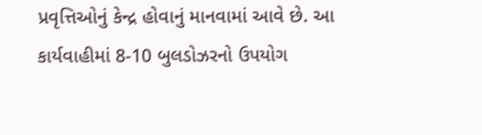પ્રવૃત્તિઓનું કેન્દ્ર હોવાનું માનવામાં આવે છે. આ કાર્યવાહીમાં 8-10 બુલડોઝરનો ઉપયોગ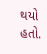થયો હતો.